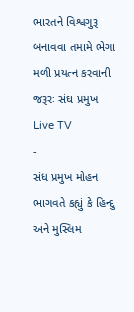ભારતને વિશ્વગુરૂ બનાવવા તમામે ભેગા મળી પ્રયત્ન કરવાની જરૂરઃ સંઘ પ્રમુખ
Live TV
-
સંધ પ્રમુખ મોહન ભાગવતે કહ્યું કે હિન્દુ અને મુસ્લિમ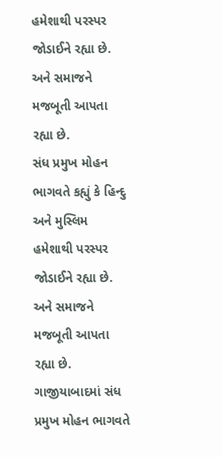હમેશાથી પરસ્પર જોડાઈને રહ્યા છે. અને સમાજને મજબૂતી આપતા રહ્યા છે.
સંધ પ્રમુખ મોહન ભાગવતે કહ્યું કે હિન્દુ અને મુસ્લિમ હમેશાથી પરસ્પર જોડાઈને રહ્યા છે. અને સમાજને મજબૂતી આપતા રહ્યા છે. ગાજીયાબાદમાં સંધ પ્રમુખ મોહન ભાગવતે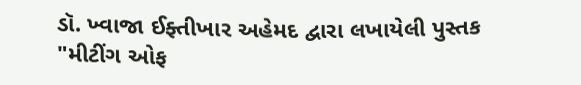ડૉ. ખ્વાજા ઈફ્તીખાર અહેમદ દ્વારા લખાયેલી પુસ્તક "મીટીંગ ઓફ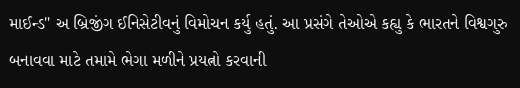માઈન્ડ" અ બ્રિજીંગ ઈનિસેટીવનું વિમોચન કર્યુ હતું. આ પ્રસંગે તેઓએ કહ્યુ કે ભારતને વિશ્વગુરુ બનાવવા માટે તમામે ભેગા મળીને પ્રયત્નો કરવાની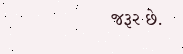જરૂર છે.